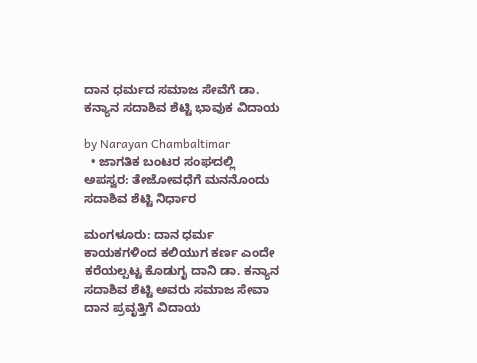ದಾನ ಧರ್ಮದ ಸಮಾಜ ಸೇವೆಗೆ ಡಾ. ಕನ್ಯಾನ ಸದಾಶಿವ ಶೆಟ್ಟಿ ಭಾವುಕ ವಿದಾಯ

by Narayan Chambaltimar
  • ಜಾಗತಿಕ ಬಂಟರ ಸಂಘದಲ್ಲಿ ಅಪಸ್ವರ: ತೇಜೋವಧೆಗೆ ಮನನೊಂದು ಸದಾಶಿವ ಶೆಟ್ಟಿ ನಿರ್ಧಾರ

ಮಂಗಳೂರು: ದಾನ ಧರ್ಮ ಕಾಯಕಗಳಿಂದ ಕಲಿಯುಗ ಕರ್ಣ ಎಂದೇ ಕರೆಯಲ್ಪಟ್ಟ ಕೊಡುಗೖ ದಾನಿ ಡಾ. ಕನ್ಯಾನ ಸದಾಶಿವ ಶೆಟ್ಟಿ ಅವರು ಸಮಾಜ ಸೇವಾ ದಾನ ಪ್ರವೃತ್ತಿಗೆ ವಿದಾಯ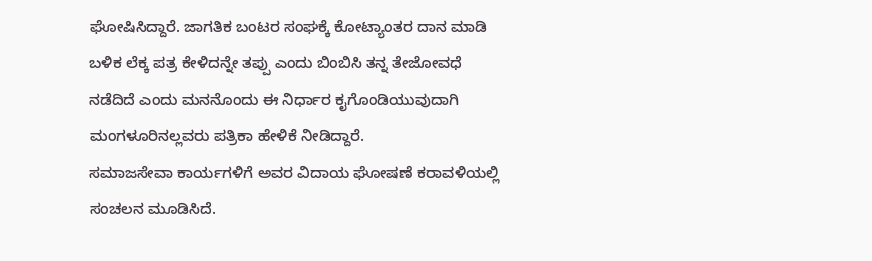ಘೋಷಿಸಿದ್ದಾರೆ. ಜಾಗತಿಕ ಬಂಟರ ಸಂಘಕ್ಕೆ ಕೋಟ್ಯಾಂತರ ದಾನ ಮಾಡಿ ಬಳಿಕ ಲೆಕ್ಕ ಪತ್ರ ಕೇಳಿದನ್ನೇ ತಪ್ಪು ಎಂದು ಬಿಂಬಿಸಿ ತನ್ನ ತೇಜೋವಧೆ ನಡೆದಿದೆ ಎಂದು ಮನನೊಂದು ಈ ನಿರ್ಧಾರ ಕೖಗೊಂಡಿಯುವುದಾಗಿ ಮಂಗಳೂರಿನಲ್ಲವರು ಪತ್ರಿಕಾ ಹೇಳಿಕೆ ನೀಡಿದ್ದಾರೆ.
ಸಮಾಜಸೇವಾ ಕಾರ್ಯಗಳಿಗೆ ಅವರ ವಿದಾಯ ಘೋಷಣೆ ಕರಾವಳಿಯಲ್ಲಿ ಸಂಚಲನ ಮೂಡಿಸಿದೆ.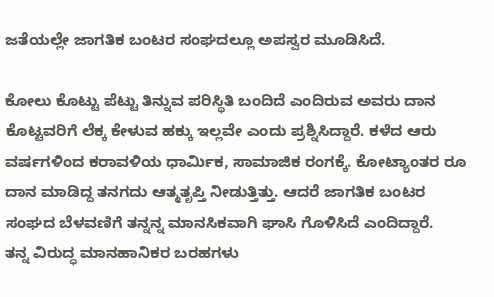ಜತೆಯಲ್ಲೇ ಜಾಗತಿಕ ಬಂಟರ ಸಂಘದಲ್ಲೂ ಅಪಸ್ವರ ಮೂಡಿಸಿದೆ.

ಕೋಲು ಕೊಟ್ಟು ಪೆಟ್ಟು ತಿನ್ನುವ ಪರಿಸ್ಥಿತಿ ಬಂದಿದೆ ಎಂದಿರುವ ಅವರು ದಾನ ಕೊಟ್ಟವರಿಗೆ ಲೆಕ್ಕ ಕೇಳುವ ಹಕ್ಕು ಇಲ್ಲವೇ ಎಂದು ಪ್ರಶ್ನಿಸಿದ್ದಾರೆ. ಕಳೆದ ಆರು ವರ್ಷಗಳಿಂದ ಕರಾವಳಿಯ ಧಾರ್ಮಿಕ, ಸಾಮಾಜಿಕ ರಂಗಕ್ಕೆ. ಕೋಟ್ಯಾಂತರ ರೂ ದಾನ ಮಾಡಿದ್ದ ತನಗದು ಆತ್ಮತೃಪ್ತಿ ನೀಡುತ್ತಿತ್ತು. ಆದರೆ ಜಾಗತಿಕ ಬಂಟರ ಸಂಘದ ಬೆಳವಣಿಗೆ ತನ್ನನ್ನ ಮಾನಸಿಕವಾಗಿ ಘಾಸಿ ಗೊಳಿಸಿದೆ ಎಂದಿದ್ದಾರೆ.
ತನ್ನ ವಿರುದ್ಧ ಮಾನಹಾನಿಕರ ಬರಹಗಳು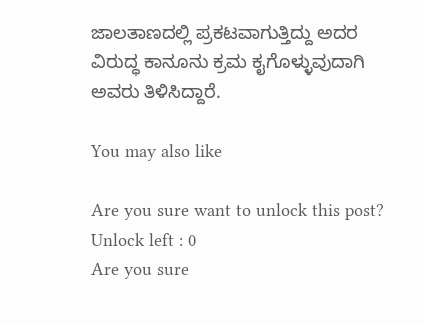ಜಾಲತಾಣದಲ್ಲಿ ಪ್ರಕಟವಾಗುತ್ತಿದ್ದು ಅದರ ವಿರುದ್ಧ ಕಾನೂನು ಕ್ರಮ ಕೖಗೊಳ್ಳುವುದಾಗಿ ಅವರು ತಿಳಿಸಿದ್ದಾರೆ.

You may also like

Are you sure want to unlock this post?
Unlock left : 0
Are you sure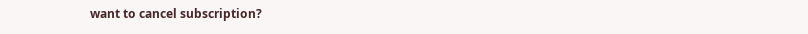want to cancel subscription?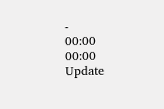-
00:00
00:00
Update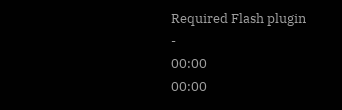Required Flash plugin
-
00:00
00:00